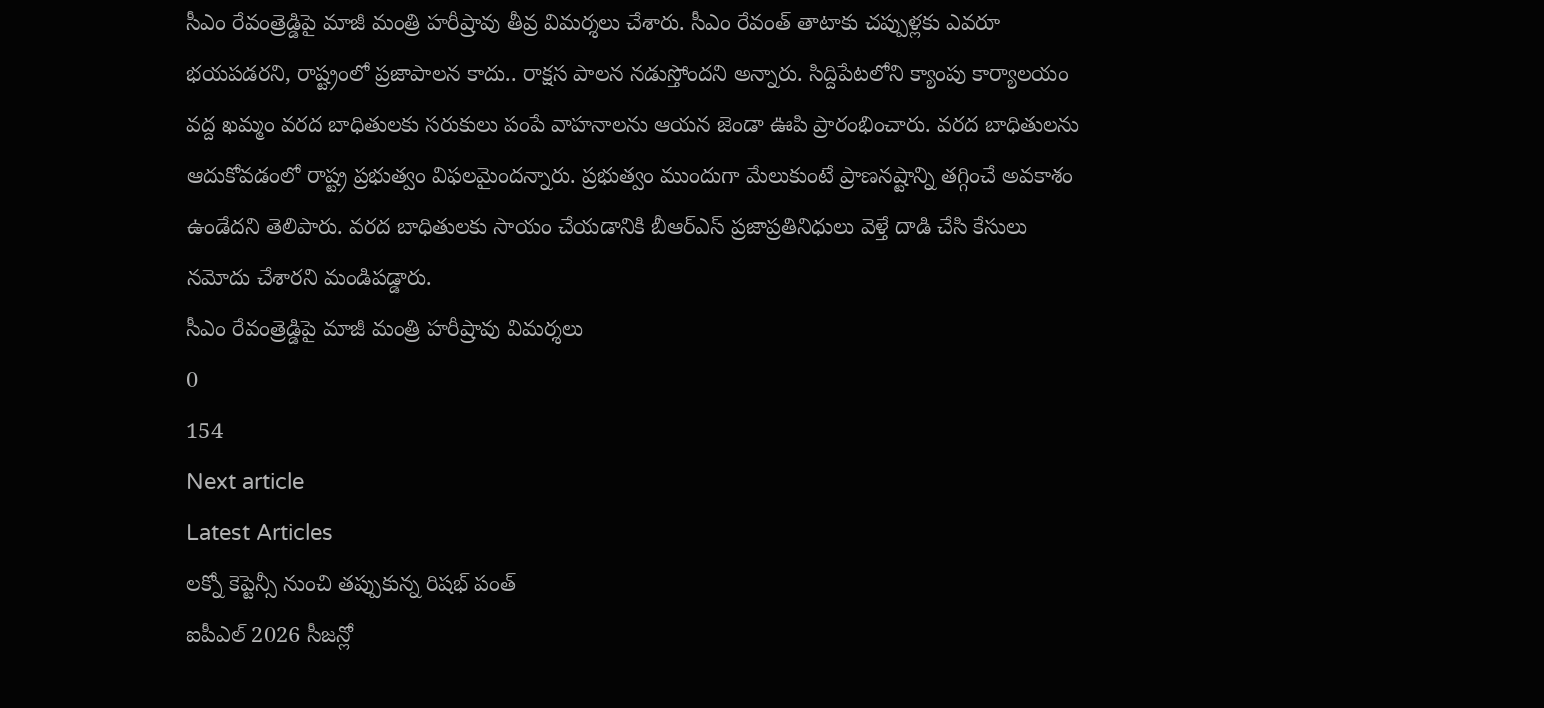సీఎం రేవంత్రెడ్డిపై మాజీ మంత్రి హరీష్రావు తీవ్ర విమర్శలు చేశారు. సీఎం రేవంత్ తాటాకు చప్పుళ్లకు ఎవరూ భయపడరని, రాష్ట్రంలో ప్రజాపాలన కాదు.. రాక్షస పాలన నడుస్తోందని అన్నారు. సిద్దిపేటలోని క్యాంపు కార్యాలయం వద్ద ఖమ్మం వరద బాధితులకు సరుకులు పంపే వాహనాలను ఆయన జెండా ఊపి ప్రారంభించారు. వరద బాధితులను ఆదుకోవడంలో రాష్ట్ర ప్రభుత్వం విఫలమైందన్నారు. ప్రభుత్వం ముందుగా మేలుకుంటే ప్రాణనష్టాన్ని తగ్గించే అవకాశం ఉండేదని తెలిపారు. వరద బాధితులకు సాయం చేయడానికి బీఆర్ఎస్ ప్రజాప్రతినిధులు వెళ్తే దాడి చేసి కేసులు నమోదు చేశారని మండిపడ్డారు.
సీఎం రేవంత్రెడ్డిపై మాజీ మంత్రి హరీష్రావు విమర్శలు
0
154
Next article
Latest Articles
లక్నో కెప్టెన్సీ నుంచి తప్పుకున్న రిషభ్ పంత్
ఐపీఎల్ 2026 సీజన్లో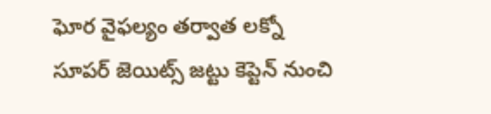ఘోర వైఫల్యం తర్వాత లక్నో సూపర్ జెయిట్స్ జట్టు కెప్టెన్ నుంచి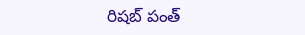రిషబ్ పంత్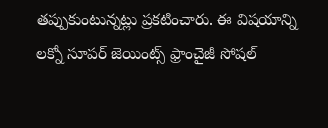తప్పుకుంటున్నట్లు ప్రకటించారు. ఈ విషయాన్ని లక్నో సూపర్ జెయింట్స్ ఫ్రాంచైజీ సోషల్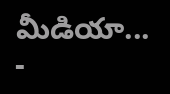మీడియా...
-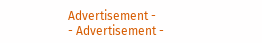Advertisement -
- Advertisement -